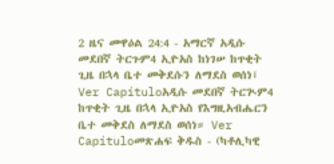2 ዜና መዋዕል 24:4 - አማርኛ አዲሱ መደበኛ ትርጉም4 ኢዮአስ ከነገሠ ከጥቂት ጊዜ በኋላ ቤተ መቅደሱን ለማደስ ወሰነ፤ Ver Capítuloአዲሱ መደበኛ ትርጒም4 ከጥቂት ጊዜ በኋላ ኢዮአስ የእግዚአብሔርን ቤተ መቅደስ ለማደስ ወሰነ። Ver Capítuloመጽሐፍ ቅዱስ - (ካቶሊካዊ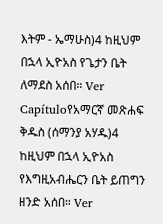እትም - ኤማሁስ)4 ከዚህም በኋላ ኢዮአስ የጌታን ቤት ለማደስ አሰበ። Ver Capítuloየአማርኛ መጽሐፍ ቅዱስ (ሰማንያ አሃዱ)4 ከዚህም በኋላ ኢዮአስ የእግዚአብሔርን ቤት ይጠግን ዘንድ አሰበ። Ver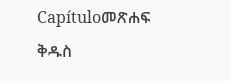Capítuloመጽሐፍ ቅዱስ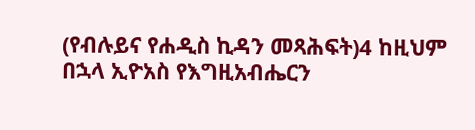(የብሉይና የሐዲስ ኪዳን መጻሕፍት)4 ከዚህም በኋላ ኢዮአስ የእግዚአብሔርን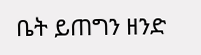ቤት ይጠግን ዘንድ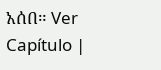አሰበ። Ver Capítulo |